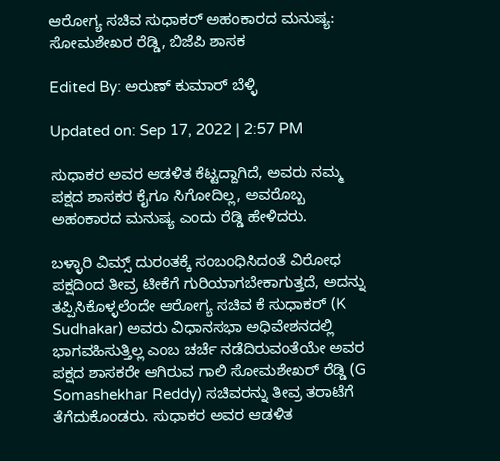ಆರೋಗ್ಯ ಸಚಿವ ಸುಧಾಕರ್ ಅಹಂಕಾರದ ಮನುಷ್ಯ: ಸೋಮಶೇಖರ ರೆಡ್ಡಿ, ಬಿಜೆಪಿ ಶಾಸಕ

Edited By: ಅರುಣ್ ಕುಮಾರ್ ಬೆಳ್ಳಿ

Updated on: Sep 17, 2022 | 2:57 PM

ಸುಧಾಕರ ಅವರ ಆಡಳಿತ ಕೆಟ್ಟದ್ದಾಗಿದೆ, ಅವರು ನಮ್ಮ ಪಕ್ಷದ ಶಾಸಕರ ಕೈಗೂ ಸಿಗೋದಿಲ್ಲ, ಅವರೊಬ್ಬ ಅಹಂಕಾರದ ಮನುಷ್ಯ ಎಂದು ರೆಡ್ಡಿ ಹೇಳಿದರು.

ಬಳ್ಳಾರಿ ವಿಮ್ಸ್ ದುರಂತಕ್ಕೆ ಸಂಬಂಧಿಸಿದಂತೆ ವಿರೋಧ ಪಕ್ಷದಿಂದ ತೀವ್ರ ಟೀಕೆಗೆ ಗುರಿಯಾಗಬೇಕಾಗುತ್ತದೆ, ಅದನ್ನು ತಪ್ಪಿಸಿಕೊಳ್ಳಲೆಂದೇ ಆರೋಗ್ಯ ಸಚಿವ ಕೆ ಸುಧಾಕರ್ (K Sudhakar) ಅವರು ವಿಧಾನಸಭಾ ಅಧಿವೇಶನದಲ್ಲಿ ಭಾಗವಹಿಸುತ್ತಿಲ್ಲ ಎಂಬ ಚರ್ಚೆ ನಡೆದಿರುವಂತೆಯೇ ಅವರ ಪಕ್ಷದ ಶಾಸಕರೇ ಆಗಿರುವ ಗಾಲಿ ಸೋಮಶೇಖರ್ ರೆಡ್ಡಿ (G Somashekhar Reddy) ಸಚಿವರನ್ನು ತೀವ್ರ ತರಾಟೆಗೆ ತೆಗೆದುಕೊಂಡರು. ಸುಧಾಕರ ಅವರ ಆಡಳಿತ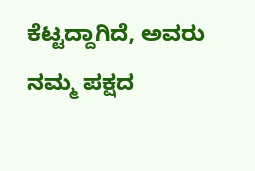ಕೆಟ್ಟದ್ದಾಗಿದೆ, ಅವರು ನಮ್ಮ ಪಕ್ಷದ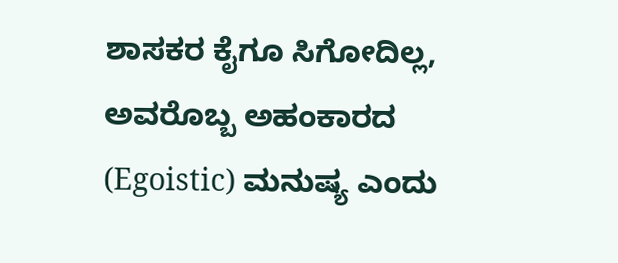ಶಾಸಕರ ಕೈಗೂ ಸಿಗೋದಿಲ್ಲ, ಅವರೊಬ್ಬ ಅಹಂಕಾರದ (Egoistic) ಮನುಷ್ಯ ಎಂದು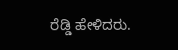ರೆಡ್ಡಿ ಹೇಳಿದರು.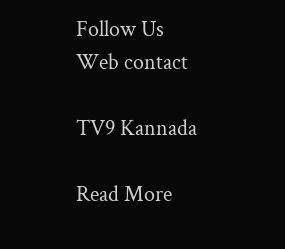Follow Us
Web contact

TV9 Kannada

Read More